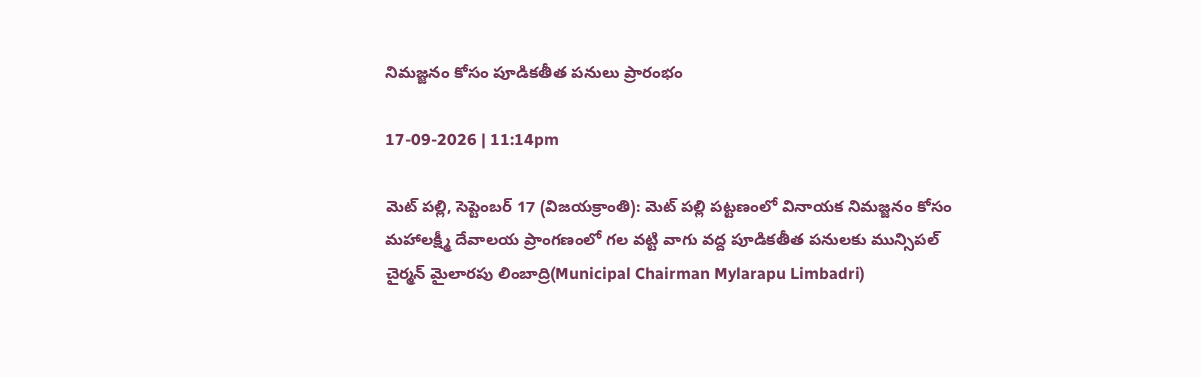నిమజ్జనం కోసం పూడికతీత పనులు ప్రారంభం

17-09-2026 | 11:14pm

మెట్ పల్లి, సెప్టెంబర్ 17 (విజయక్రాంతి): మెట్ పల్లి పట్టణంలో వినాయక నిమజ్జనం కోసం మహాలక్ష్మీ దేవాలయ ప్రాంగణంలో గల వట్టి వాగు వద్ద పూడికతీత పనులకు మున్సిపల్ చైర్మన్ మైలారపు లింబాద్రి(Municipal Chairman Mylarapu Limbadri)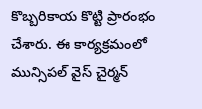కొబ్బరికాయ కొట్టి ప్రారంభం చేశారు. ఈ కార్యక్రమంలో మున్సిపల్ వైస్ చైర్మన్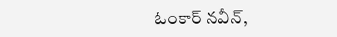ఓంకార్ నవీన్,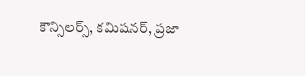కౌన్సిలర్స్, కమిషనర్, ప్రజా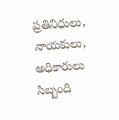ప్రతినిధులు, నాయకులు, అధికారులు సిబ్బంది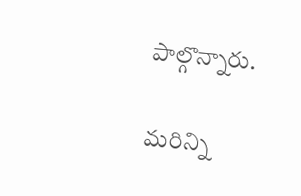పాల్గొన్నారు.

మరిన్ని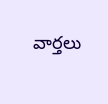వార్తలు